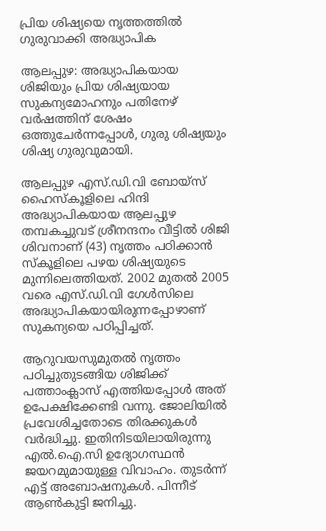പ്രിയ ശിഷ്യയെ നൃത്തത്തിൽ ഗുരുവാക്കി അദ്ധ്യാപിക

ആലപ്പുഴ: അദ്ധ്യാപികയായ ശിജിയും പ്രിയ ശിഷ്യയായ സുകന്യമോഹനും പതിനേഴ് വർഷത്തിന് ശേഷം ഒത്തുചേർന്നപ്പോൾ, ഗുരു ശിഷ്യയും ശിഷ്യ ഗുരുവുമായി.

ആലപ്പുഴ എസ്.ഡി.വി ബോയ്സ് ഹൈസ്കൂളിലെ ഹിന്ദി അദ്ധ്യാപികയായ ആലപ്പുഴ തമ്പകച്ചുവട് ശ്രീനന്ദനം വീട്ടിൽ ശിജി ശിവനാണ് (43) നൃത്തം പഠിക്കാൻ സ്കൂളിലെ പഴയ ശിഷ്യയുടെ മുന്നിലെത്തിയത്. 2002 മുതൽ 2005 വരെ എസ്.ഡി.വി ഗേൾസിലെ അദ്ധ്യാപികയായിരുന്നപ്പോഴാണ് സുകന്യയെ പഠിപ്പിച്ചത്.

ആറുവയസുമുതൽ നൃത്തം പഠിച്ചുതുടങ്ങിയ ശിജിക്ക് പത്താംക്ലാസ് എത്തിയപ്പോൾ അത് ഉപേക്ഷിക്കേണ്ടി വന്നു. ജോലിയിൽ പ്രവേശിച്ചതോടെ തിരക്കുകൾ വർദ്ധിച്ചു. ഇതിനിടയിലായിരുന്നു എൽ.ഐ.സി ഉദ്യോഗസ്ഥൻ ജയറമുമായുള്ള വിവാഹം. തുടർന്ന് എട്ട് അബോഷനുകൾ. പിന്നീട് ആൺകുട്ടി ജനിച്ചു.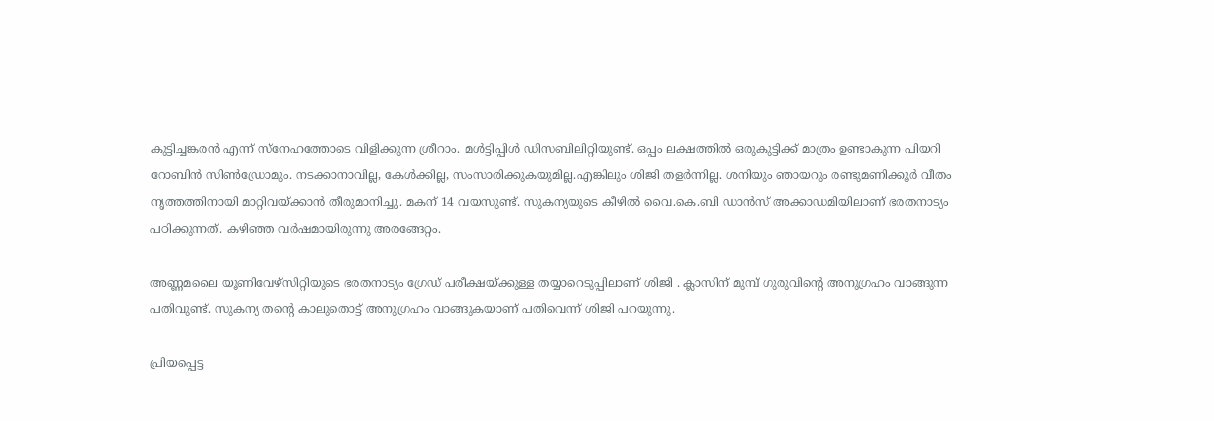കുട്ടിച്ചങ്കരൻ എന്ന് സ്നേഹത്തോടെ വിളിക്കുന്ന ശ്രീറാം. മൾട്ടിപ്പിൾ ഡിസബിലിറ്റിയുണ്ട്. ഒപ്പം ലക്ഷത്തിൽ ഒരുകുട്ടിക്ക് മാത്രം ഉണ്ടാകുന്ന പിയ‌റി റോബിൻ സിൺഡ്രോമും. നടക്കാനാവില്ല, കേൾക്കില്ല, സംസാരിക്കുകയുമില്ല.എങ്കിലും ശിജി തളർന്നില്ല. ശനിയും ഞായറും രണ്ടുമണിക്കൂർ വീതം നൃത്തത്തിനായി മാറ്റിവയ്ക്കാൻ തീരുമാനിച്ചു. മകന് 14 വയസുണ്ട്. സുകന്യയുടെ കീഴിൽ വൈ.കെ.ബി ഡാൻസ് അക്കാഡമിയിലാണ് ഭരതനാട്യം പഠിക്കുന്നത്. കഴിഞ്ഞ വ‌ർഷമായിരുന്നു അരങ്ങേറ്റം.

അണ്ണമലൈ യൂണിവേഴ്സിറ്റിയുടെ ഭരതനാട്യം ഗ്രേഡ് പരീക്ഷയ്ക്കുള്ള തയ്യാറെടുപ്പിലാണ് ശിജി . ക്ലാസിന് മുമ്പ് ഗുരുവിന്റെ അനുഗ്രഹം വാങ്ങുന്ന പതിവുണ്ട്. സുകന്യ തന്റെ കാലുതൊട്ട് അനുഗ്രഹം വാങ്ങുകയാണ് പതിവെന്ന് ശിജി പറയുന്നു.

പ്രിയപ്പെട്ട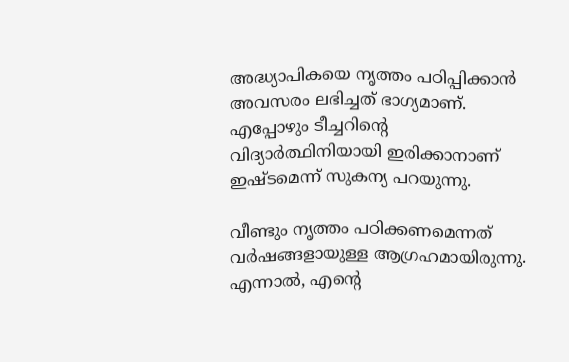അദ്ധ്യാപികയെ നൃത്തം പഠിപ്പിക്കാൻ അവസരം ലഭിച്ചത് ഭാഗ്യമാണ്. എപ്പോഴും ടീച്ചറിന്റെ വിദ്യാർത്ഥിനിയായി ഇരിക്കാനാണ് ഇഷ്ടമെന്ന് സുകന്യ പറയുന്നു.

വീണ്ടും നൃത്തം പഠിക്കണമെന്നത് വർഷങ്ങളായുള്ള ആഗ്രഹമായിരുന്നു. എന്നാൽ, എന്റെ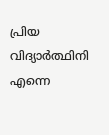പ്രിയ വിദ്യാർത്ഥിനി എന്നെ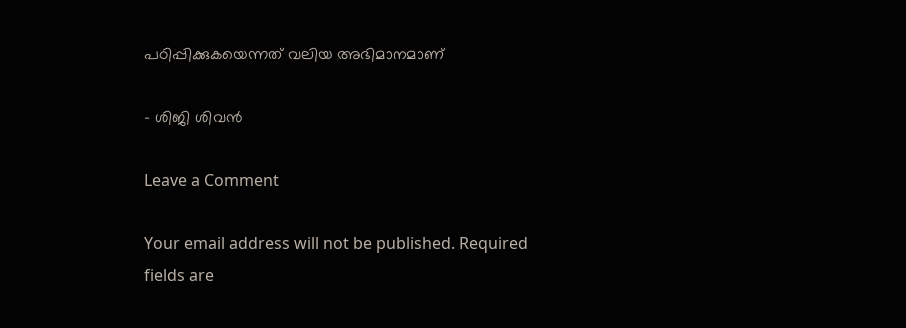പഠിപ്പിക്കുകയെന്നത് വലിയ അഭിമാനമാണ്

– ശിജി ശിവൻ

Leave a Comment

Your email address will not be published. Required fields are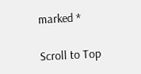marked *

Scroll to Top